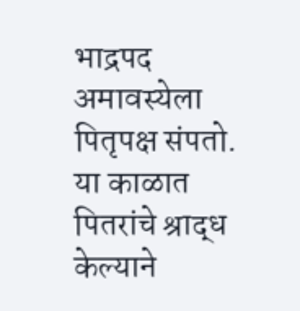भाद्रपद अमावस्येला पितृपक्ष संपतो. या काळात पितरांचे श्राद्ध केल्याने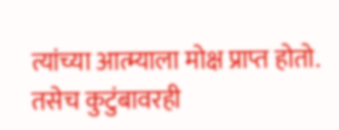त्यांच्या आत्म्याला मोक्ष प्राप्त होतो. तसेच कुटुंबावरही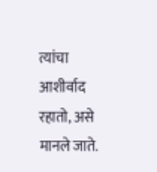त्यांचा आशीर्वाद रहातो, असे मानले जाते.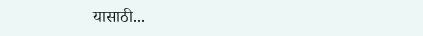यासाठी...